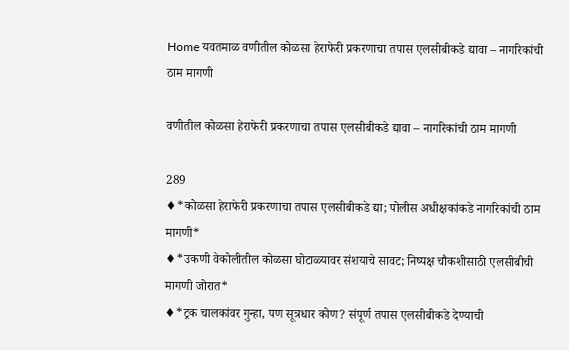Home यवतमाळ वणीतील कोळसा हेराफेरी प्रकरणाचा तपास एलसीबीकडे द्यावा – नागरिकांची ठाम मागणी

वणीतील कोळसा हेराफेरी प्रकरणाचा तपास एलसीबीकडे द्यावा – नागरिकांची ठाम मागणी

289
♦*कोळसा हेराफेरी प्रकरणाचा तपास एलसीबीकडे द्या; पोलीस अधीक्षकांकडे नागरिकांची ठाम मागणी*
♦*उकणी वेकोलीतील कोळसा घोटाळ्यावर संशयाचे सावट; निष्पक्ष चौकशीसाठी एलसीबीची मागणी जोरात*
♦*ट्रक चालकांवर गुन्हा, पण सूत्रधार कोण? संपूर्ण तपास एलसीबीकडे देण्याची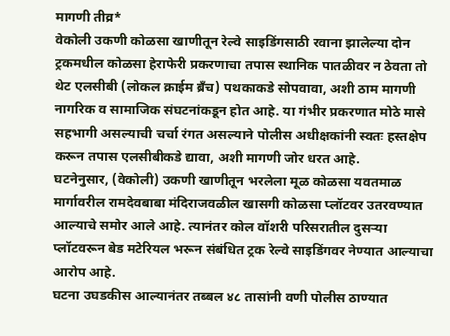मागणी तीव्र*
वेकोली उकणी कोळसा खाणीतून रेल्वे साइडिंगसाठी रवाना झालेल्या दोन ट्रकमधील कोळसा हेराफेरी प्रकरणाचा तपास स्थानिक पातळीवर न ठेवता तो थेट एलसीबी (लोकल क्राईम ब्रँच) पथकाकडे सोपवावा, अशी ठाम मागणी नागरिक व सामाजिक संघटनांकडून होत आहे. या गंभीर प्रकरणात मोठे मासे सहभागी असल्याची चर्चा रंगत असल्याने पोलीस अधीक्षकांनी स्वतः हस्तक्षेप करून तपास एलसीबीकडे द्यावा, अशी मागणी जोर धरत आहे.
घटनेनुसार, (वेकोली) उकणी खाणीतून भरलेला मूळ कोळसा यवतमाळ मार्गावरील रामदेवबाबा मंदिराजवळील खासगी कोळसा प्लॉटवर उतरवण्यात आल्याचे समोर आले आहे. त्यानंतर कोल वॉशरी परिसरातील दुसऱ्या प्लॉटवरून बेड मटेरियल भरून संबंधित ट्रक रेल्वे साइडिंगवर नेण्यात आल्याचा आरोप आहे.
घटना उघडकीस आल्यानंतर तब्बल ४८ तासांनी वणी पोलीस ठाण्यात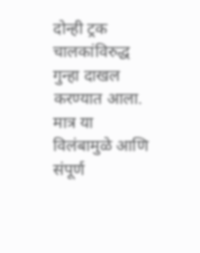दोन्ही ट्रक चालकांविरुद्ध गुन्हा दाखल करण्यात आला. मात्र या विलंबामुळे आणि संपूर्ण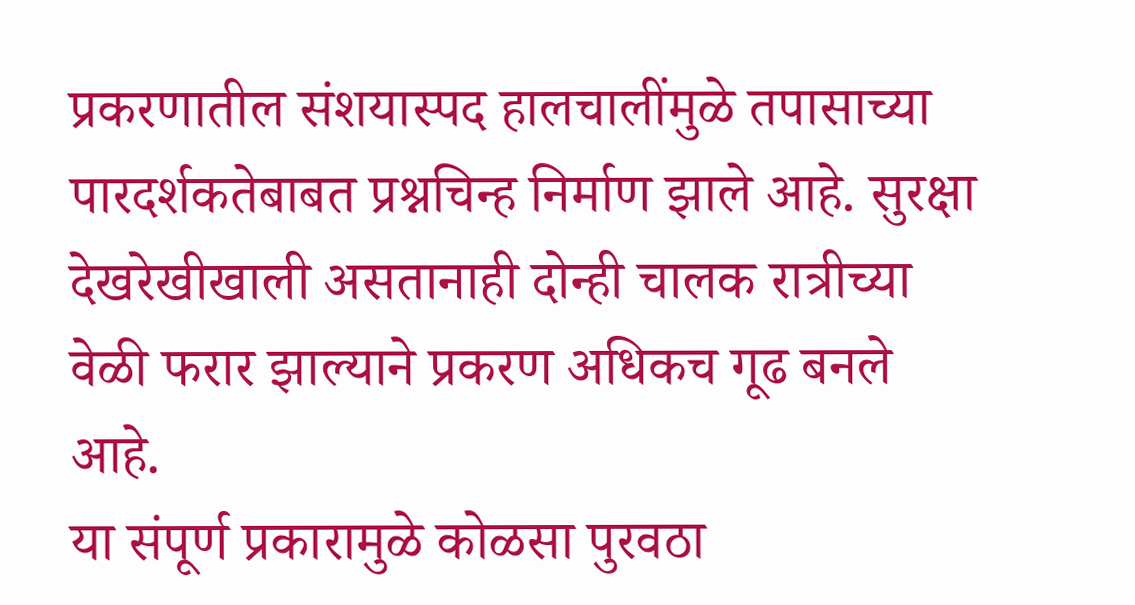प्रकरणातील संशयास्पद हालचालींमुळे तपासाच्या पारदर्शकतेबाबत प्रश्नचिन्ह निर्माण झाले आहे. सुरक्षा देखरेखीखाली असतानाही दोन्ही चालक रात्रीच्या वेळी फरार झाल्याने प्रकरण अधिकच गूढ बनले आहे.
या संपूर्ण प्रकारामुळे कोळसा पुरवठा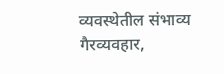व्यवस्थेतील संभाव्य गैरव्यवहार,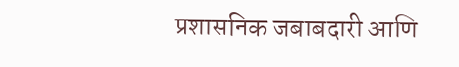प्रशासनिक जबाबदारी आणि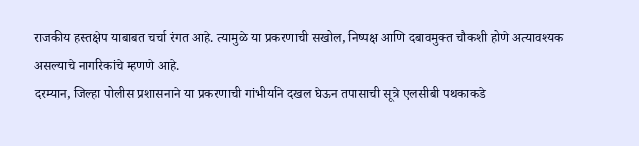राजकीय हस्तक्षेप याबाबत चर्चा रंगत आहे. त्यामुळे या प्रकरणाची सखोल, निष्पक्ष आणि दबावमुक्त चौकशी होणे अत्यावश्यक असल्याचे नागरिकांचे म्हणणे आहे.
दरम्यान, जिल्हा पोलीस प्रशासनाने या प्रकरणाची गांभीर्याने दखल घेऊन तपासाची सूत्रे एलसीबी पथकाकडे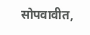सोपवावीत,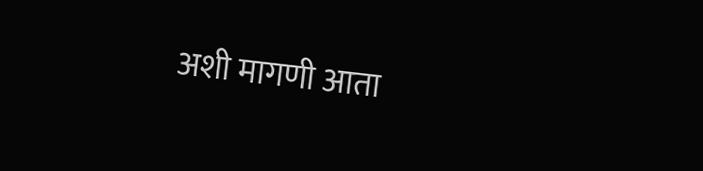अशी मागणी आता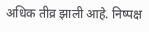अधिक तीव्र झाली आहे. निष्पक्ष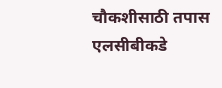चौकशीसाठी तपास एलसीबीकडे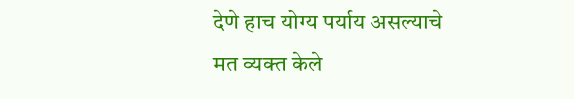देणे हाच योग्य पर्याय असल्याचे मत व्यक्त केले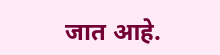जात आहे.